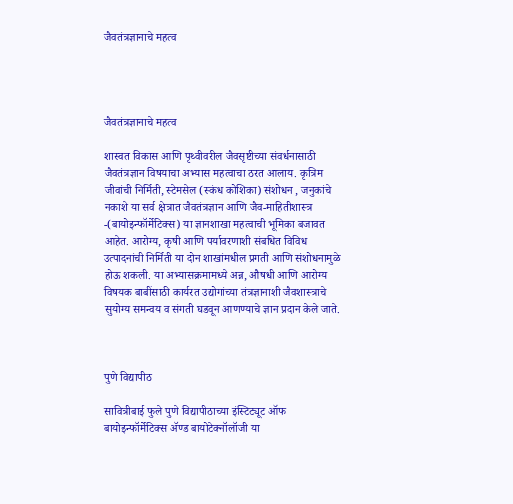जैवतंत्रज्ञानाचे महत्व




जैवतंत्रज्ञानाचे महत्व

शास्वत विकास आणि पृथ्वीवरील जैवसृष्टीच्या संवर्धनासाठी जैवतंत्रज्ञान विषयाचा अभ्यास महत्वाचा ठरत आलाय. कृत्रिम जीवांची निर्मिती, स्टेमसेल (स्कंध कोशिका) संशोधन , जनुकांचे नकाशे या सर्व क्षेत्रात जैवतंत्रज्ञान आणि जैव-माहितीशास्त्र -(बायोइन्फॉर्मेटिक्स) या ज्ञानशाखा महत्वाची भूमिका बजावत आहेत. आरोग्य, कृषी आणि पर्यावरणाशी संबधित विविध उत्पादनांची निर्मिती या दोन शाखांमधील प्रगती आणि संशोधनामुळे होऊ शकली. या अभ्यासक्रमामध्ये अन्न, औषधी आणि आरोग्य विषयक बाबींसाठी कार्यरत उद्योगांच्या तंत्रज्ञानाशी जैवशास्त्राचे सुयोग्य समन्वय व संगती घडवून आणण्याचे ज्ञान प्रदान केले जाते.



पुणे विद्यापीठ

सावित्रीबाई फुले पुणे विद्यापीठाच्या इंस्टिट्यूट ऑफ बायोइन्फॉर्मेटिक्स ॲण्ड बायोटेक्नॉलॉजी या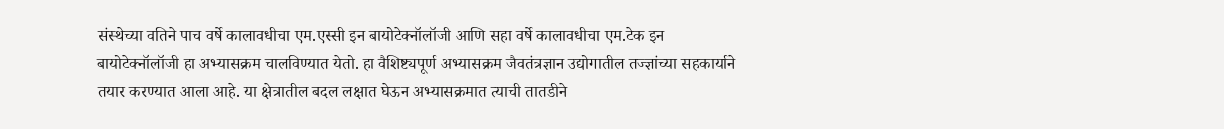संस्थेच्या वतिने पाच वर्षे कालावधीचा एम.एस्सी इन बायोटेक्नॉलॉजी आणि सहा वर्षे कालावधीचा एम.टेक इन बायोटेक्नॉलॉजी हा अभ्यासक्रम चालविण्यात येतो. हा वैशिष्ट्यपूर्ण अभ्यासक्रम जैवतंत्रज्ञान उद्योगातील तज्ज्ञांच्या सहकार्याने तयार करण्यात आला आहे. या क्षेत्रातील बदल लक्षात घेऊन अभ्यासक्रमात त्याची तातडीने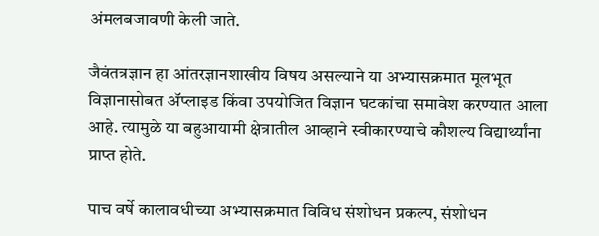अंमलबजावणी केली जाते.

जैवंतत्रज्ञान हा आंतरज्ञानशाखीय विषय असल्याने या अभ्यासक्रमात मूलभूत विज्ञानासोबत ॲप्लाइड किंवा उपयोजित विज्ञान घटकांचा समावेश करण्यात आला आहे. त्यामुळे या बहुआयामी क्षेत्रातील आव्हाने स्वीकारण्याचे कौशल्य विद्यार्थ्यांना प्राप्त होते.

पाच वर्षे कालावधीच्या अभ्यासक्रमात विविध संशोधन प्रकल्प, संशोधन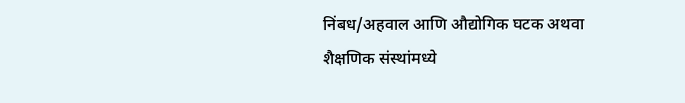निंबध/अहवाल आणि औद्योगिक घटक अथवा शैक्षणिक संस्थांमध्ये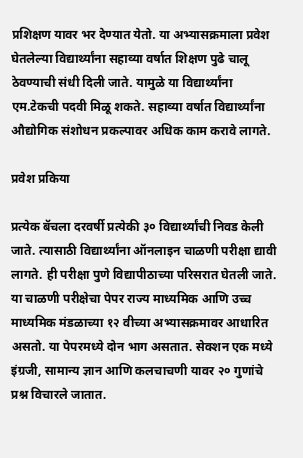प्रशिक्षण यावर भर देण्यात येतो. या अभ्यासक्रमाला प्रवेश घेतलेल्या विद्यार्थ्यांना सहाव्या वर्षात शिक्षण पुढे चालू ठेवण्याची संधी दिली जाते. यामुळे या विद्यार्थ्यांना एम.टेकची पदवी मिळू शकते. सहाव्या वर्षात विद्यार्थ्यांना औद्योगिक संशोधन प्रकल्पावर अधिक काम करावे लागते.

प्रवेश प्रकिया

प्रत्येक बॅचला दरवर्षी प्रत्येकी ३० विद्यार्थ्यांची निवड केली जाते. त्यासाठी विद्यार्थ्यांना ऑनलाइन चाळणी परीक्षा द्यावी लागते. ही परीक्षा पुणे विद्यापीठाच्या परिसरात घेतली जाते. या चाळणी परीक्षेचा पेपर राज्य माध्यमिक आणि उच्च माध्यमिक मंडळाच्या १२ वीच्या अभ्यासक्रमावर आधारित असतो. या पेपरमध्ये दोन भाग असतात. सेक्शन एक मध्ये इंग्रजी, सामान्य ज्ञान आणि कलचाचणी यावर २० गुणांचे प्रश्न विचारले जातात.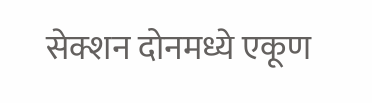सेक्शन दोनमध्ये एकूण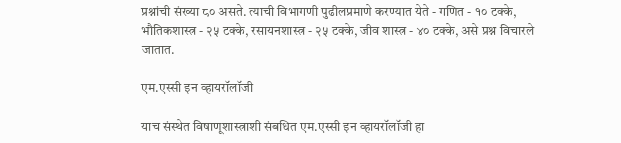प्रश्नांची संख्या ८० असते. त्याची विभागणी पुढीलप्रमाणे करण्यात येते - गणित - १० टक्के, भौतिकशास्त्र - २५ टक्के, रसायनशास्त्र - २५ टक्के, जीव शास्त्र - ४० टक्के, असे प्रश्न विचारले जातात.

एम.एस्सी इन व्हायरॉलॉजी

याच संस्थेत विषाणूशास्त्राशी संबधित एम.एस्सी इन व्हायरॉलॉजी हा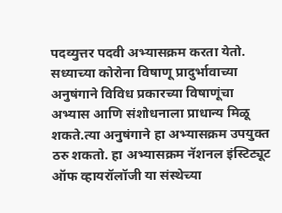पदव्युत्तर पदवी अभ्यासक्रम करता येतो. सध्याच्या कोरोना विषाणू प्रादुर्भावाच्या अनुषंगाने विविध प्रकारच्या विषाणूंचा अभ्यास आणि संशोधनाला प्राधान्य मिळू शकते.त्या अनुषंगाने हा अभ्यासक्रम उपयुक्त ठरु शकतो. हा अभ्यासक्रम नॅशनल इंस्टिट्यूट ऑफ व्हायरॉलॉजी या संस्थेच्या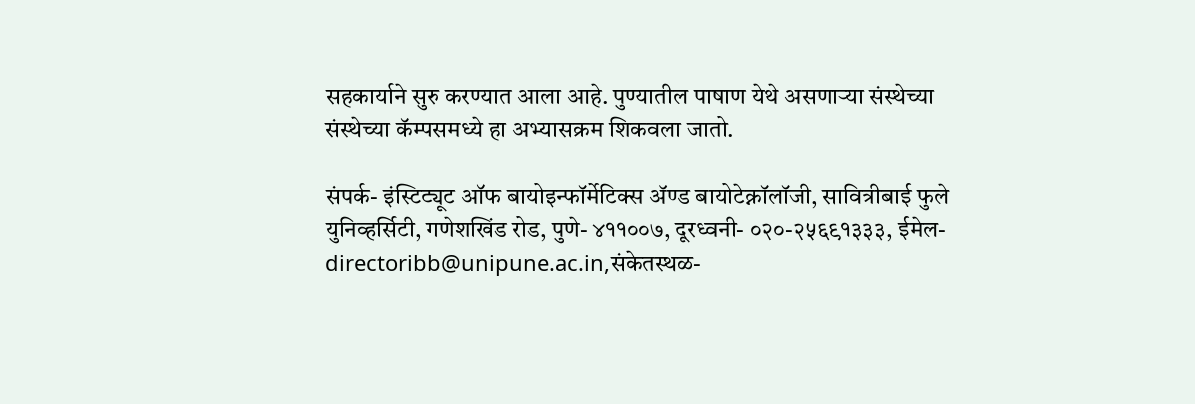सहकार्याने सुरु करण्यात आला आहे. पुण्यातील पाषाण येथे असणाऱ्या संस्थेच्या संस्थेच्या कॅम्पसमध्ये हा अभ्यासक्रम शिकवला जातो.

संपर्क- इंस्टिट्यूट ऑफ बायोइन्फॉर्मेटिक्स ॲण्ड बायोटेक्नॉलॉजी, सावित्रीबाई फुले युनिव्हर्सिटी, गणेशखिंड रोड, पुणे- ४११००७, दूरध्वनी- ०२०-२५६९१३३३, ईमेल-directoribb@unipune.ac.in,संकेतस्थळ-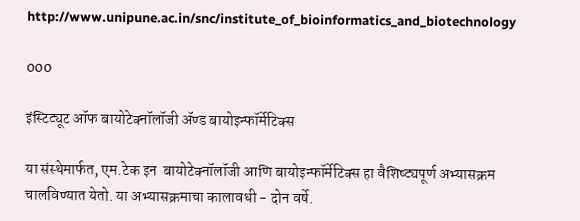http://www.unipune.ac.in/snc/institute_of_bioinformatics_and_biotechnology

000

इंस्टिट्यूट ऑफ बायोटेक्नॉलॉजी ॲण्ड बायोइन्फॉर्मेटिक्स

या संस्थेमार्फत, एम.टेक इन  बायोटेक्नॉलॉजी आणि बायोइन्फॉर्मेटिक्स हा वैशिष्ट्यपूर्ण अभ्यासक्रम चालविण्यात येतो. या अभ्यासक्रमाचा कालावधी - दोन वर्षे.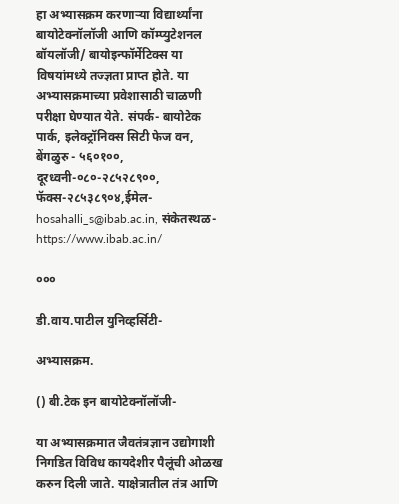हा अभ्यासक्रम करणाऱ्या विद्यार्थ्यांना बायोटेक्नॉलॉजी आणि कॉम्प्युटेशनल बॉयलॉजी/ बायोइन्फॉर्मेटिक्स या विषयांमध्ये तज्ज्ञता प्राप्त होते. या अभ्यासक्रमाच्या प्रवेशासाठी चाळणी परीक्षा घेण्यात येते. संपर्क- बायोटेक पार्क, इलेक्ट्रॉनिक्स सिटी फेज वन, बेंगळुरु - ५६०१००, दूरध्वनी-०८०-२८५२८९००, फॅक्स-२८५३८९०४,ईमेल-hosahalli_s@ibab.ac.in, संकेतस्थळ- https://www.ibab.ac.in/

०००

डी.वाय.पाटील युनिव्हर्सिटी-

अभ्यासक्रम.

() बी.टेक इन बायोटेक्नॉलॉजी-

या अभ्यासक्रमात जैवतंत्रज्ञान उद्योगाशी निगडित विविध कायदेशीर पैलूंची ओळख करुन दिली जाते. याक्षेत्रातील तंत्र आणि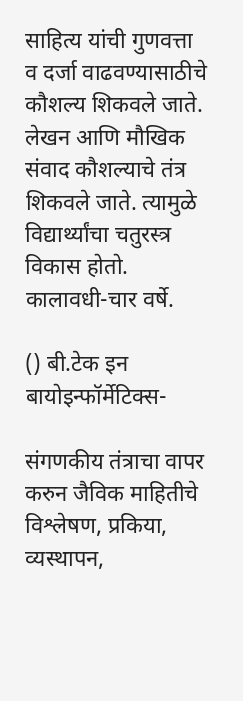साहित्य यांची गुणवत्ता व दर्जा वाढवण्यासाठीचे कौशल्य शिकवले जाते. लेखन आणि मौखिक संवाद कौशल्याचे तंत्र शिकवले जाते. त्यामुळे विद्यार्थ्यांचा चतुरस्त्र विकास होतो. कालावधी-चार वर्षे.

() बी.टेक इन बायोइन्फॉर्मेटिक्स-

संगणकीय तंत्राचा वापर करुन जैविक माहितीचे विश्लेषण, प्रकिया, व्यस्थापन,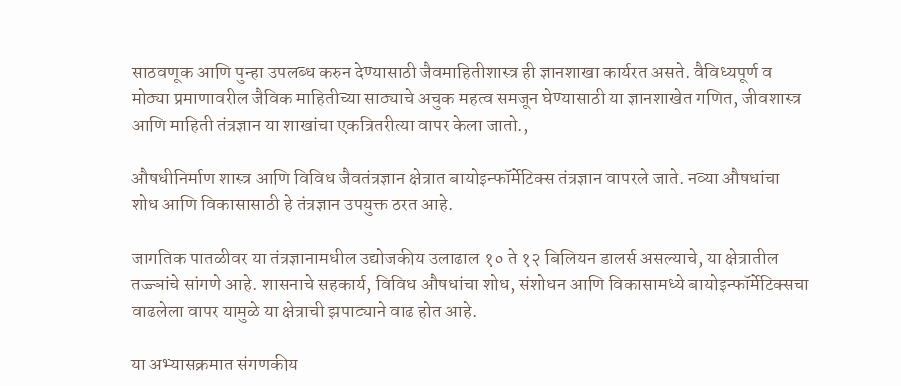साठवणूक आणि पुन्हा उपलब्ध करुन देण्यासाठी जैवमाहितीशास्त्र ही ज्ञानशाखा कार्यरत असते. वैविध्यपूर्ण व मोठ्या प्रमाणावरील जैविक माहितीच्या साठ्याचे अचुक महत्व समजून घेण्यासाठी या ज्ञानशाखेत गणित, जीवशास्त्र आणि माहिती तंत्रज्ञान या शाखांचा एकत्रितरीत्या वापर केला जातो.,

औषधीनिर्माण शास्त्र आणि विविध जैवतंत्रज्ञान क्षेत्रात बायोइन्फॉर्मेटिक्स तंत्रज्ञान वापरले जाते. नव्या औषधांचा शोध आणि विकासासाठी हे तंत्रज्ञान उपयुक्त ठरत आहे.

जागतिक पातळीवर या तंत्रज्ञानामधील उद्योजकीय उलाढाल १० ते १२ बिलियन डालर्स असल्याचे, या क्षेत्रातील तज्ज्ञांचे सांगणे आहे. शासनाचे सहकार्य, विविध औषधांचा शोध, संशोधन आणि विकासामध्ये बायोइन्फॉर्मेटिक्सचा वाढलेला वापर यामुळे या क्षेत्राची झपाट्याने वाढ होत आहे.

या अभ्यासक्रमात संगणकीय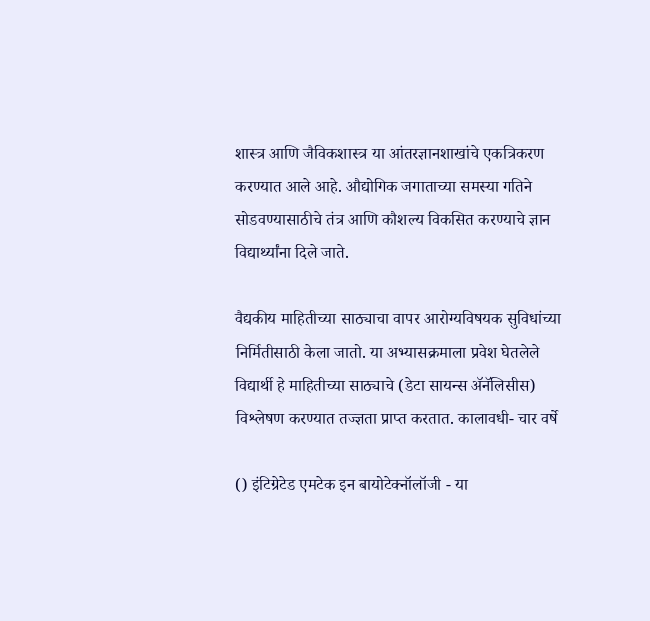शास्त्र आणि जैविकशास्त्र या आंतरज्ञानशाखांचे एकत्रिकरण करण्यात आले आहे. औद्योगिक जगाताच्या समस्या गतिने सोडवण्यासाठीचे तंत्र आणि कौशल्य विकसित करण्याचे ज्ञान विद्यार्थ्यांना दिले जाते.

वैद्यकीय माहितीच्या साठ्याचा वापर आरोग्यविषयक सुविधांच्या निर्मितीसाठी केला जातो. या अभ्यासक्रमाला प्रवेश घेतलेले विद्यार्थी हे माहितीच्या साठ्याचे (डेटा सायन्स ॲनॅलिसीस) विश्लेषण करण्यात तज्ज्ञता प्राप्त करतात. कालावधी- चार वर्षे

() इंटिग्रेटेड एमटेक इन बायोटेक्नॉलॉजी - या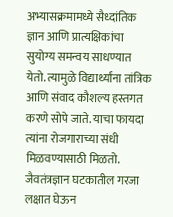अभ्यासक्रमामध्ये सैध्दांतिक ज्ञान आणि प्रात्यक्षिकांचा सुयोग्य समन्वय साधण्यात येतो. त्यामुळे विद्यार्थ्यांना तांत्रिक आणि संवाद कौशल्य हस्तगत करणे सोपे जाते. याचा फायदा त्यांना रोजगाराच्या संधी मिळवण्यासाठी मिळतो. जैवतंत्रज्ञान घटकातील गरजा लक्षात घेऊन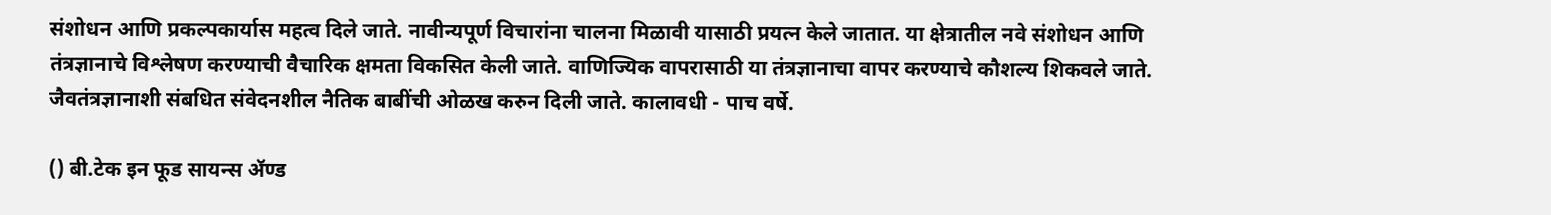संशोधन आणि प्रकल्पकार्यास महत्व दिले जाते. नावीन्यपूर्ण विचारांना चालना मिळावी यासाठी प्रयत्न केले जातात. या क्षेत्रातील नवे संशोधन आणि तंत्रज्ञानाचे विश्लेषण करण्याची वैचारिक क्षमता विकसित केली जाते. वाणिज्यिक वापरासाठी या तंत्रज्ञानाचा वापर करण्याचे कौशल्य शिकवले जाते. जैवतंत्रज्ञानाशी संबधित संवेदनशील नैतिक बाबींची ओळख करुन दिली जाते. कालावधी - पाच वर्षे.

() बी.टेक इन फूड सायन्स ॲण्ड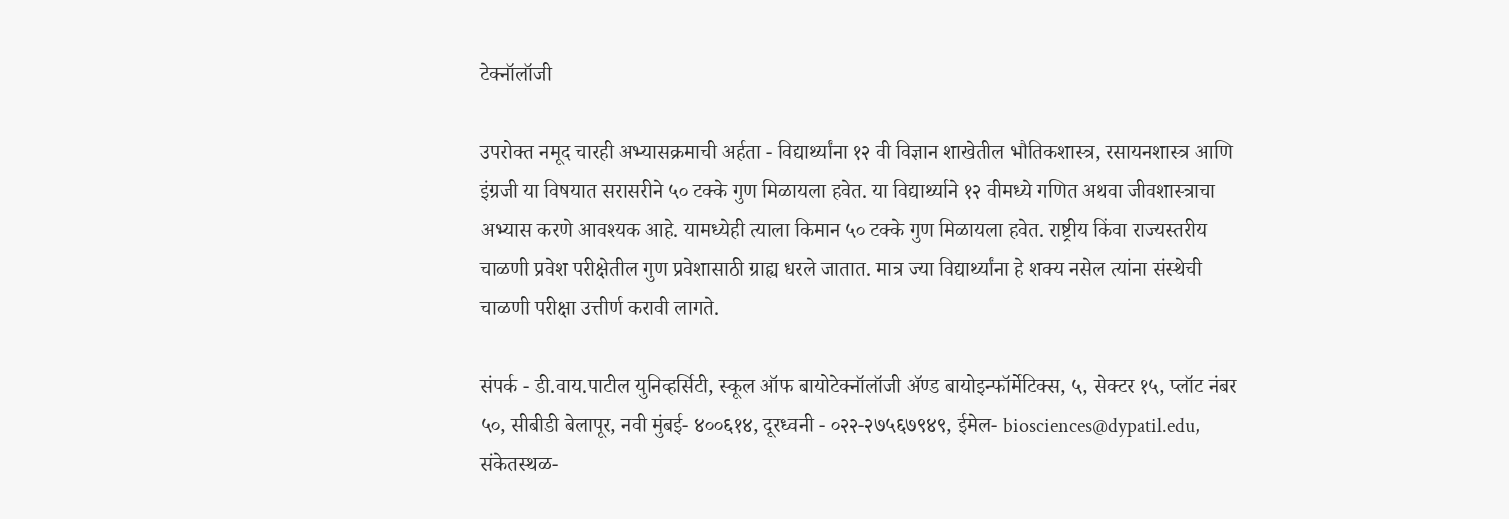टेक्नॉलॉजी

उपरोक्त नमूद चारही अभ्यासक्रमाची अर्हता - विद्यार्थ्यांना १२ वी विज्ञान शाखेतील भौतिकशास्त्र, रसायनशास्त्र आणि इंग्रजी या विषयात सरासरीने ५० टक्के गुण मिळायला हवेत. या विद्यार्थ्याने १२ वीमध्ये गणित अथवा जीवशास्त्राचा अभ्यास करणे आवश्यक आहे. यामध्येही त्याला किमान ५० टक्के गुण मिळायला हवेत. राष्ट्रीय किंवा राज्यस्तरीय चाळणी प्रवेश परीक्षेतील गुण प्रवेशासाठी ग्राह्य धरले जातात. मात्र ज्या विद्यार्थ्यांना हे शक्य नसेल त्यांना संस्थेची चाळणी परीक्षा उत्तीर्ण करावी लागते.

संपर्क - डी.वाय.पाटील युनिव्हर्सिटी, स्कूल ऑफ बायोटेक्नॉलॉजी ॲण्ड बायोइन्फॉर्मेटिक्स, ५, सेक्टर १५, प्लॉट नंबर ५०, सीबीडी बेलापूर, नवी मुंबई- ४००६१४, दूरध्वनी - ०२२-२७५६७९४९, ईमेल- biosciences@dypatil.edu, संकेतस्थळ-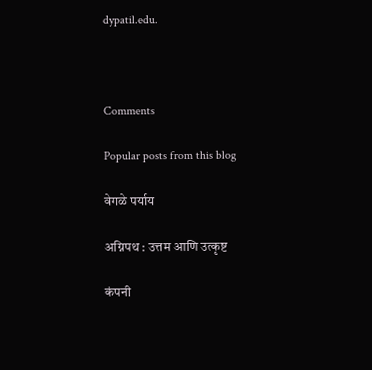dypatil.edu.



Comments

Popular posts from this blog

वेगळे पर्याय

अग्निपथ : उत्तम आणि उत्कृष्ट

कंपनी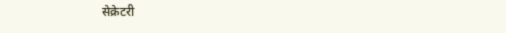सेक्रेटरी